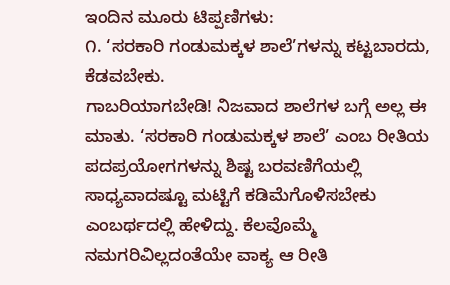ಇಂದಿನ ಮೂರು ಟಿಪ್ಪಣಿಗಳು:
೧. ‘ಸರಕಾರಿ ಗಂಡುಮಕ್ಕಳ ಶಾಲೆ’ಗಳನ್ನು ಕಟ್ಟಬಾರದು, ಕೆಡವಬೇಕು.
ಗಾಬರಿಯಾಗಬೇಡಿ! ನಿಜವಾದ ಶಾಲೆಗಳ ಬಗ್ಗೆ ಅಲ್ಲ ಈ ಮಾತು. ‘ಸರಕಾರಿ ಗಂಡುಮಕ್ಕಳ ಶಾಲೆ’ ಎಂಬ ರೀತಿಯ ಪದಪ್ರಯೋಗಗಳನ್ನು ಶಿಷ್ಟ ಬರವಣಿಗೆಯಲ್ಲಿ ಸಾಧ್ಯವಾದಷ್ಟೂ ಮಟ್ಟಿಗೆ ಕಡಿಮೆಗೊಳಿಸಬೇಕು ಎಂಬರ್ಥದಲ್ಲಿ ಹೇಳಿದ್ದು. ಕೆಲವೊಮ್ಮೆ ನಮಗರಿವಿಲ್ಲದಂತೆಯೇ ವಾಕ್ಯ ಆ ರೀತಿ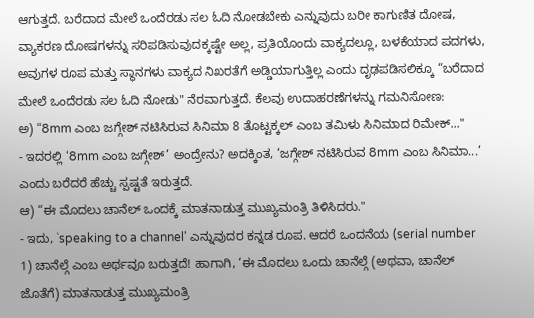ಆಗುತ್ತದೆ. ಬರೆದಾದ ಮೇಲೆ ಒಂದೆರಡು ಸಲ ಓದಿ ನೋಡಬೇಕು ಎನ್ನುವುದು ಬರೀ ಕಾಗುಣಿತ ದೋಷ, ವ್ಯಾಕರಣ ದೋಷಗಳನ್ನು ಸರಿಪಡಿಸುವುದಕ್ಕಷ್ಟೇ ಅಲ್ಲ, ಪ್ರತಿಯೊಂದು ವಾಕ್ಯದಲ್ಲೂ, ಬಳಕೆಯಾದ ಪದಗಳು, ಅವುಗಳ ರೂಪ ಮತ್ತು ಸ್ಥಾನಗಳು ವಾಕ್ಯದ ನಿಖರತೆಗೆ ಅಡ್ಡಿಯಾಗುತ್ತಿಲ್ಲ ಎಂದು ದೃಢಪಡಿಸಲಿಕ್ಕೂ “ಬರೆದಾದ ಮೇಲೆ ಒಂದೆರಡು ಸಲ ಓದಿ ನೋಡು" ನೆರವಾಗುತ್ತದೆ. ಕೆಲವು ಉದಾಹರಣೆಗಳನ್ನು ಗಮನಿಸೋಣ:
ಅ) “8mm ಎಂಬ ಜಗ್ಗೇಶ್ ನಟಿಸಿರುವ ಸಿನಿಮಾ 8 ತೊಟ್ಟಕ್ಕಲ್ ಎಂಬ ತಮಿಳು ಸಿನಿಮಾದ ರಿಮೇಕ್..."
- ಇದರಲ್ಲಿ ‘8mm ಎಂಬ ಜಗ್ಗೇಶ್’ ಅಂದ್ರೇನು? ಅದಕ್ಕಿಂತ, ‘ಜಗ್ಗೇಶ್ ನಟಿಸಿರುವ 8mm ಎಂಬ ಸಿನಿಮಾ...’ ಎಂದು ಬರೆದರೆ ಹೆಚ್ಚು ಸ್ಪಷ್ಟತೆ ಇರುತ್ತದೆ.
ಆ) “ಈ ಮೊದಲು ಚಾನೆಲ್ ಒಂದಕ್ಕೆ ಮಾತನಾಡುತ್ತ ಮುಖ್ಯಮಂತ್ರಿ ತಿಳಿಸಿದರು."
- ಇದು, `speaking to a channel' ಎನ್ನುವುದರ ಕನ್ನಡ ರೂಪ. ಆದರೆ ಒಂದನೆಯ (serial number 1) ಚಾನೆಲ್ಗೆ ಎಂಬ ಅರ್ಥವೂ ಬರುತ್ತದೆ! ಹಾಗಾಗಿ, ‘ಈ ಮೊದಲು ಒಂದು ಚಾನೆಲ್ಗೆ (ಅಥವಾ, ಚಾನೆಲ್ ಜೊತೆಗೆ) ಮಾತನಾಡುತ್ತ ಮುಖ್ಯಮಂತ್ರಿ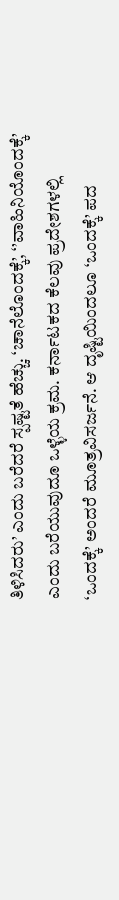ತಿಳಿಸಿದರು’ ಎಂದು ಬರೆದರೆ ಸ್ಪಷ್ಟತೆ ಹೆಚ್ಚು. ‘ಚಾನೆಲೊಂದಕ್ಕೆ’, ‘’ವಾಹಿನಿಯೊಂದಕ್ಕೆ’ ಎಂದು ಬರೆಯುವುದೂ ಒಳ್ಳೆಯ ಕ್ರಮ. ಕರ್ನಾಟಕದ ಕೆಲವು ಪ್ರದೇಶಗಳಲ್ಲಿ ‘ಒಂದಕ್ಕೆ’ ಅಂದರೆ ಮೂತ್ರವಿಸರ್ಜನೆ. ಆ ದೃಷ್ಟಿಯಿಂದಲೂ ‘ಒಂದಕ್ಕೆ’ ಪದ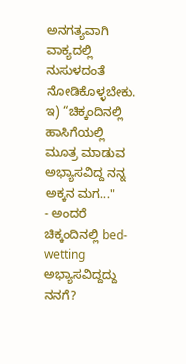ಅನಗತ್ಯವಾಗಿ ವಾಕ್ಯದಲ್ಲಿ ನುಸುಳದಂತೆ ನೋಡಿಕೊಳ್ಳಬೇಕು.
ಇ) “ಚಿಕ್ಕಂದಿನಲ್ಲಿ ಹಾಸಿಗೆಯಲ್ಲಿ ಮೂತ್ರ ಮಾಡುವ ಅಭ್ಯಾಸವಿದ್ದ ನನ್ನ ಅಕ್ಕನ ಮಗ..."
- ಅಂದರೆ ಚಿಕ್ಕಂದಿನಲ್ಲಿ bed-wetting ಅಭ್ಯಾಸವಿದ್ದದ್ದು ನನಗೆ?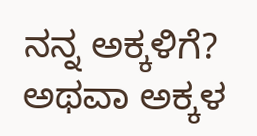ನನ್ನ ಅಕ್ಕಳಿಗೆ? ಅಥವಾ ಅಕ್ಕಳ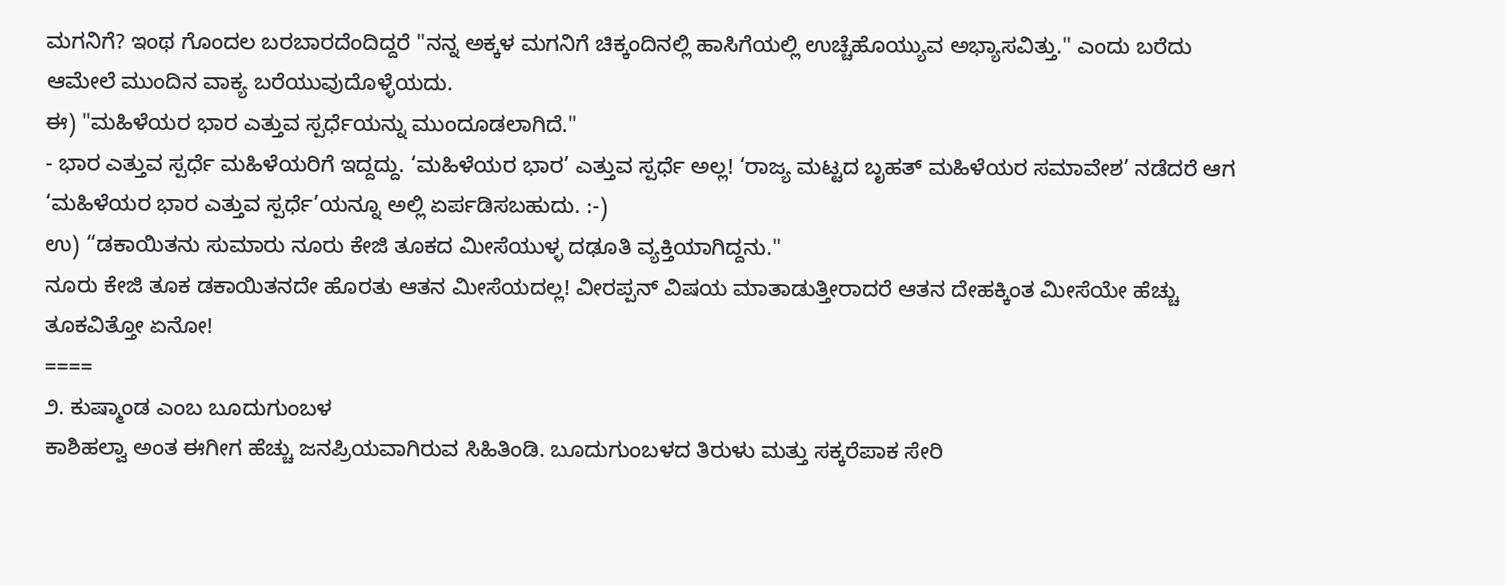ಮಗನಿಗೆ? ಇಂಥ ಗೊಂದಲ ಬರಬಾರದೆಂದಿದ್ದರೆ "ನನ್ನ ಅಕ್ಕಳ ಮಗನಿಗೆ ಚಿಕ್ಕಂದಿನಲ್ಲಿ ಹಾಸಿಗೆಯಲ್ಲಿ ಉಚ್ಚೆಹೊಯ್ಯುವ ಅಭ್ಯಾಸವಿತ್ತು." ಎಂದು ಬರೆದು ಆಮೇಲೆ ಮುಂದಿನ ವಾಕ್ಯ ಬರೆಯುವುದೊಳ್ಳೆಯದು.
ಈ) "ಮಹಿಳೆಯರ ಭಾರ ಎತ್ತುವ ಸ್ಪರ್ಧೆಯನ್ನು ಮುಂದೂಡಲಾಗಿದೆ."
- ಭಾರ ಎತ್ತುವ ಸ್ಪರ್ಧೆ ಮಹಿಳೆಯರಿಗೆ ಇದ್ದದ್ದು. ‘ಮಹಿಳೆಯರ ಭಾರ’ ಎತ್ತುವ ಸ್ಪರ್ಧೆ ಅಲ್ಲ! ‘ರಾಜ್ಯ ಮಟ್ಟದ ಬೃಹತ್ ಮಹಿಳೆಯರ ಸಮಾವೇಶ’ ನಡೆದರೆ ಆಗ ‘ಮಹಿಳೆಯರ ಭಾರ ಎತ್ತುವ ಸ್ಪರ್ಧೆ’ಯನ್ನೂ ಅಲ್ಲಿ ಏರ್ಪಡಿಸಬಹುದು. :-)
ಉ) “ಡಕಾಯಿತನು ಸುಮಾರು ನೂರು ಕೇಜಿ ತೂಕದ ಮೀಸೆಯುಳ್ಳ ದಢೂತಿ ವ್ಯಕ್ತಿಯಾಗಿದ್ದನು."
ನೂರು ಕೇಜಿ ತೂಕ ಡಕಾಯಿತನದೇ ಹೊರತು ಆತನ ಮೀಸೆಯದಲ್ಲ! ವೀರಪ್ಪನ್ ವಿಷಯ ಮಾತಾಡುತ್ತೀರಾದರೆ ಆತನ ದೇಹಕ್ಕಿಂತ ಮೀಸೆಯೇ ಹೆಚ್ಚು ತೂಕವಿತ್ತೋ ಏನೋ!
====
೨. ಕುಷ್ಮಾಂಡ ಎಂಬ ಬೂದುಗುಂಬಳ
ಕಾಶಿಹಲ್ವಾ ಅಂತ ಈಗೀಗ ಹೆಚ್ಚು ಜನಪ್ರಿಯವಾಗಿರುವ ಸಿಹಿತಿಂಡಿ. ಬೂದುಗುಂಬಳದ ತಿರುಳು ಮತ್ತು ಸಕ್ಕರೆಪಾಕ ಸೇರಿ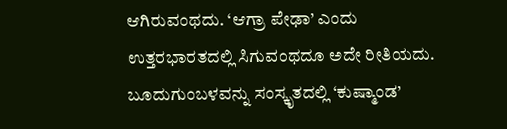ಆಗಿರುವಂಥದು. ‘ಆಗ್ರಾ ಪೇಢಾ’ ಎಂದು ಉತ್ತರಭಾರತದಲ್ಲಿ ಸಿಗುವಂಥದೂ ಅದೇ ರೀತಿಯದು. ಬೂದುಗುಂಬಳವನ್ನು ಸಂಸ್ಕೃತದಲ್ಲಿ ‘ಕುಷ್ಮಾಂಡ’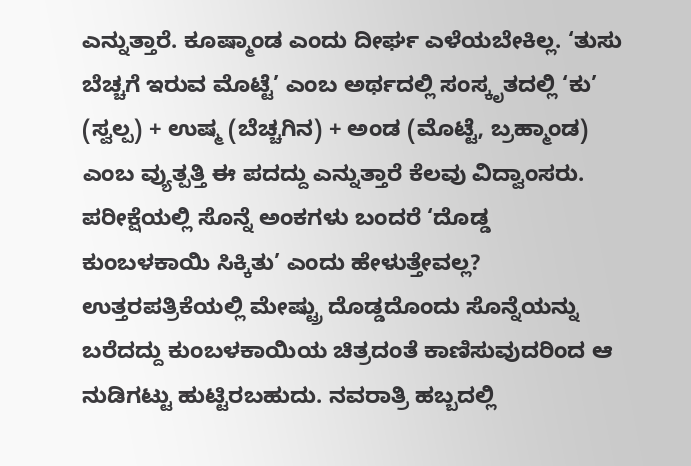ಎನ್ನುತ್ತಾರೆ. ಕೂಷ್ಮಾಂಡ ಎಂದು ದೀರ್ಘ ಎಳೆಯಬೇಕಿಲ್ಲ. ‘ತುಸು ಬೆಚ್ಚಗೆ ಇರುವ ಮೊಟ್ಟೆ’ ಎಂಬ ಅರ್ಥದಲ್ಲಿ ಸಂಸ್ಕೃತದಲ್ಲಿ ‘ಕು’ (ಸ್ವಲ್ಪ) + ಉಷ್ಮ (ಬೆಚ್ಚಗಿನ) + ಅಂಡ (ಮೊಟ್ಟೆ, ಬ್ರಹ್ಮಾಂಡ) ಎಂಬ ವ್ಯುತ್ಪತ್ತಿ ಈ ಪದದ್ದು ಎನ್ನುತ್ತಾರೆ ಕೆಲವು ವಿದ್ವಾಂಸರು. ಪರೀಕ್ಷೆಯಲ್ಲಿ ಸೊನ್ನೆ ಅಂಕಗಳು ಬಂದರೆ ‘ದೊಡ್ಡ ಕುಂಬಳಕಾಯಿ ಸಿಕ್ಕಿತು’ ಎಂದು ಹೇಳುತ್ತೇವಲ್ಲ? ಉತ್ತರಪತ್ರಿಕೆಯಲ್ಲಿ ಮೇಷ್ಟ್ರು ದೊಡ್ಡದೊಂದು ಸೊನ್ನೆಯನ್ನು ಬರೆದದ್ದು ಕುಂಬಳಕಾಯಿಯ ಚಿತ್ರದಂತೆ ಕಾಣಿಸುವುದರಿಂದ ಆ ನುಡಿಗಟ್ಟು ಹುಟ್ಟಿರಬಹುದು. ನವರಾತ್ರಿ ಹಬ್ಬದಲ್ಲಿ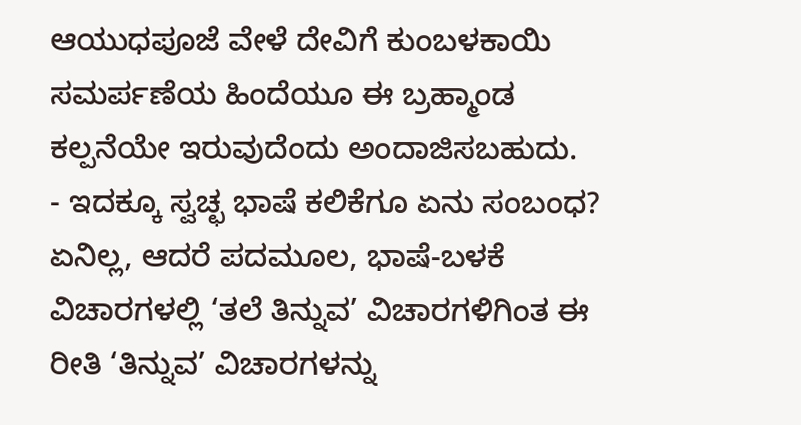ಆಯುಧಪೂಜೆ ವೇಳೆ ದೇವಿಗೆ ಕುಂಬಳಕಾಯಿ ಸಮರ್ಪಣೆಯ ಹಿಂದೆಯೂ ಈ ಬ್ರಹ್ಮಾಂಡ ಕಲ್ಪನೆಯೇ ಇರುವುದೆಂದು ಅಂದಾಜಿಸಬಹುದು.
- ಇದಕ್ಕೂ ಸ್ವಚ್ಛ ಭಾಷೆ ಕಲಿಕೆಗೂ ಏನು ಸಂಬಂಧ? ಏನಿಲ್ಲ, ಆದರೆ ಪದಮೂಲ, ಭಾಷೆ-ಬಳಕೆ ವಿಚಾರಗಳಲ್ಲಿ ‘ತಲೆ ತಿನ್ನುವ’ ವಿಚಾರಗಳಿಗಿಂತ ಈ ರೀತಿ ‘ತಿನ್ನುವ’ ವಿಚಾರಗಳನ್ನು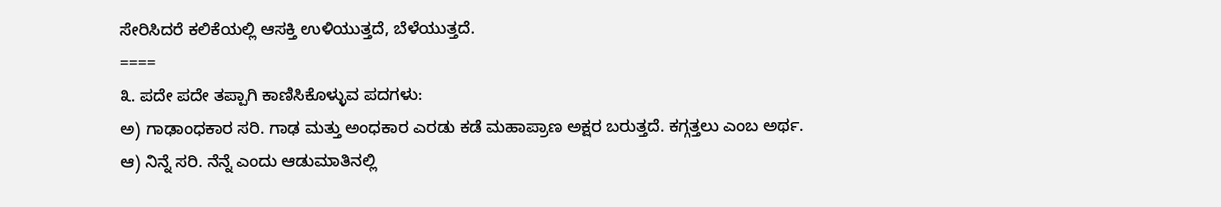ಸೇರಿಸಿದರೆ ಕಲಿಕೆಯಲ್ಲಿ ಆಸಕ್ತಿ ಉಳಿಯುತ್ತದೆ, ಬೆಳೆಯುತ್ತದೆ.
====
೩. ಪದೇ ಪದೇ ತಪ್ಪಾಗಿ ಕಾಣಿಸಿಕೊಳ್ಳುವ ಪದಗಳು:
ಅ) ಗಾಢಾಂಧಕಾರ ಸರಿ. ಗಾಢ ಮತ್ತು ಅಂಧಕಾರ ಎರಡು ಕಡೆ ಮಹಾಪ್ರಾಣ ಅಕ್ಷರ ಬರುತ್ತದೆ. ಕಗ್ಗತ್ತಲು ಎಂಬ ಅರ್ಥ.
ಆ) ನಿನ್ನೆ ಸರಿ. ನೆನ್ನೆ ಎಂದು ಆಡುಮಾತಿನಲ್ಲಿ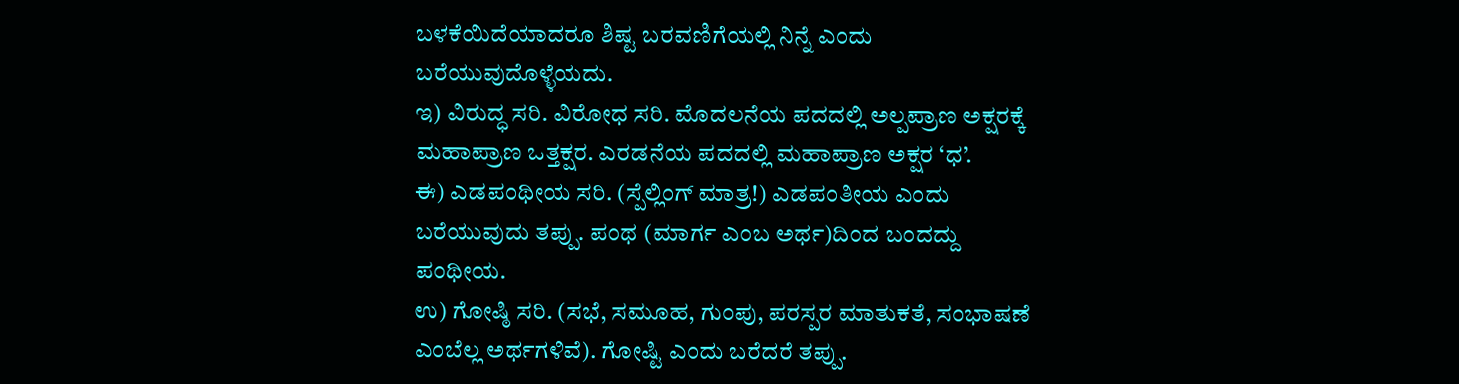ಬಳಕೆಯಿದೆಯಾದರೂ ಶಿಷ್ಟ ಬರವಣಿಗೆಯಲ್ಲಿ ನಿನ್ನೆ ಎಂದು ಬರೆಯುವುದೊಳ್ಳೆಯದು.
ಇ) ವಿರುದ್ಧ ಸರಿ. ವಿರೋಧ ಸರಿ. ಮೊದಲನೆಯ ಪದದಲ್ಲಿ ಅಲ್ಪಪ್ರಾಣ ಅಕ್ಷರಕ್ಕೆ ಮಹಾಪ್ರಾಣ ಒತ್ತಕ್ಷರ. ಎರಡನೆಯ ಪದದಲ್ಲಿ ಮಹಾಪ್ರಾಣ ಅಕ್ಷರ ‘ಧ’.
ಈ) ಎಡಪಂಥೀಯ ಸರಿ. (ಸ್ಪೆಲ್ಲಿಂಗ್ ಮಾತ್ರ!) ಎಡಪಂತೀಯ ಎಂದು ಬರೆಯುವುದು ತಪ್ಪು. ಪಂಥ (ಮಾರ್ಗ ಎಂಬ ಅರ್ಥ)ದಿಂದ ಬಂದದ್ದು ಪಂಥೀಯ.
ಉ) ಗೋಷ್ಠಿ ಸರಿ. (ಸಭೆ, ಸಮೂಹ, ಗುಂಪು, ಪರಸ್ಪರ ಮಾತುಕತೆ, ಸಂಭಾಷಣೆ ಎಂಬೆಲ್ಲ ಅರ್ಥಗಳಿವೆ). ಗೋಷ್ಟಿ ಎಂದು ಬರೆದರೆ ತಪ್ಪು.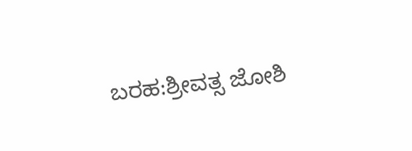ಬರಹ:ಶ್ರೀವತ್ಸ ಜೋಶಿ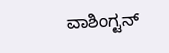ವಾಶಿಂಗ್ಟನ್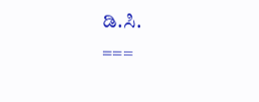ಡಿ.ಸಿ.
===